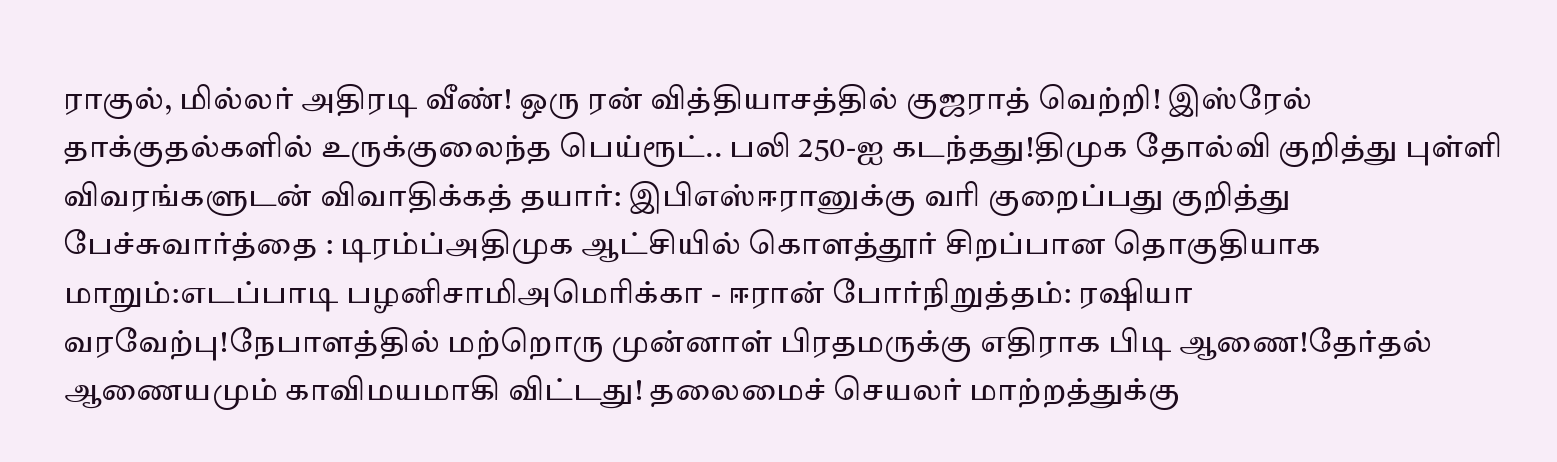ராகுல், மில்லர் அதிரடி வீண்! ஒரு ரன் வித்தியாசத்தில் குஜராத் வெற்றி! இஸ்ரேல் தாக்குதல்களில் உருக்குலைந்த பெய்ரூட்.. பலி 250-ஐ கடந்தது!திமுக தோல்வி குறித்து புள்ளி விவரங்களுடன் விவாதிக்கத் தயார்: இபிஎஸ்ஈரானுக்கு வரி குறைப்பது குறித்து பேச்சுவார்த்தை : டிரம்ப்அதிமுக ஆட்சியில் கொளத்தூர் சிறப்பான தொகுதியாக மாறும்:எடப்பாடி பழனிசாமிஅமெரிக்கா - ஈரான் போர்நிறுத்தம்: ரஷியா வரவேற்பு!நேபாளத்தில் மற்றொரு முன்னாள் பிரதமருக்கு எதிராக பிடி ஆணை!தேர்தல் ஆணையமும் காவிமயமாகி விட்டது! தலைமைச் செயலர் மாற்றத்துக்கு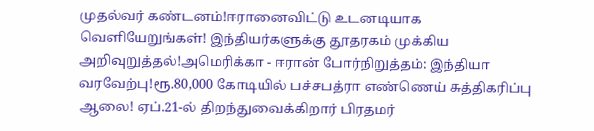முதல்வர் கண்டனம்!ஈரானைவிட்டு உடனடியாக வெளியேறுங்கள்! இந்தியர்களுக்கு தூதரகம் முக்கிய அறிவுறுத்தல்!அமெரிக்கா - ஈரான் போர்நிறுத்தம்: இந்தியா வரவேற்பு!ரூ.80,000 கோடியில் பச்சபத்ரா எண்ணெய் சுத்திகரிப்பு ஆலை! ஏப்.21-ல் திறந்துவைக்கிறார் பிரதமர்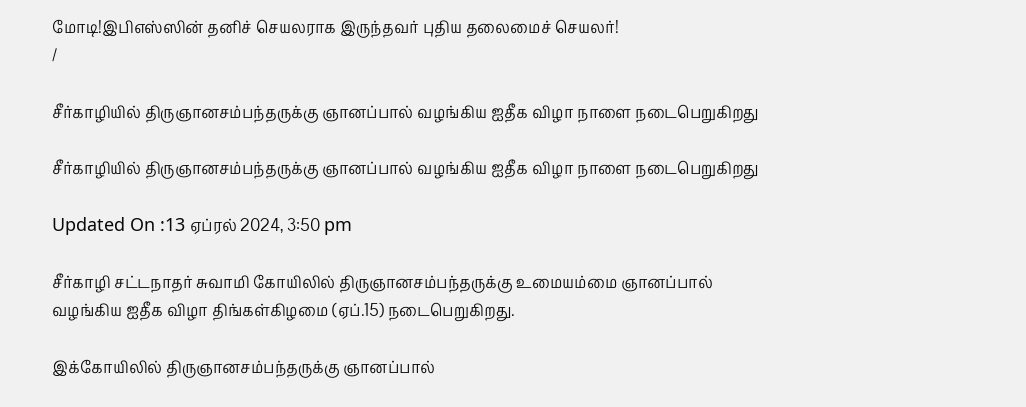மோடி!இபிஎஸ்ஸின் தனிச் செயலராக இருந்தவர் புதிய தலைமைச் செயலர்!
/

சீர்காழியில் திருஞானசம்பந்தருக்கு ஞானப்பால் வழங்கிய ஐதீக விழா நாளை நடைபெறுகிறது

சீர்காழியில் திருஞானசம்பந்தருக்கு ஞானப்பால் வழங்கிய ஐதீக விழா நாளை நடைபெறுகிறது

Updated On :13 ஏப்ரல் 2024, 3:50 pm

சீர்காழி சட்டநாதர் சுவாமி கோயிலில் திருஞானசம்பந்தருக்கு உமையம்மை ஞானப்பால் வழங்கிய ஐதீக விழா திங்கள்கிழமை (ஏப்.15) நடைபெறுகிறது.

இக்கோயிலில் திருஞானசம்பந்தருக்கு ஞானப்பால்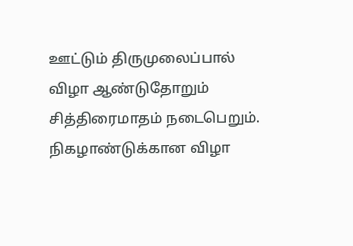ஊட்டும் திருமுலைப்பால் விழா ஆண்டுதோறும் சித்திரைமாதம் நடைபெறும். நிகழாண்டுக்கான விழா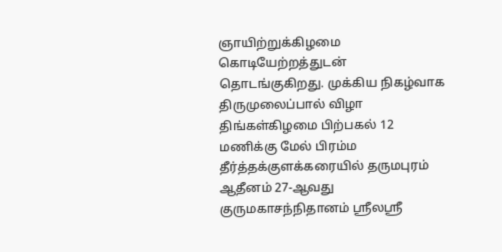ஞாயிற்றுக்கிழமை கொடியேற்றத்துடன் தொடங்குகிறது. முக்கிய நிகழ்வாக திருமுலைப்பால் விழா திங்கள்கிழமை பிற்பகல் 12 மணிக்கு மேல் பிரம்ம தீர்த்தக்குளக்கரையில் தருமபுரம் ஆதீனம் 27-ஆவது குருமகாசந்நிதானம் ஸ்ரீலஸ்ரீ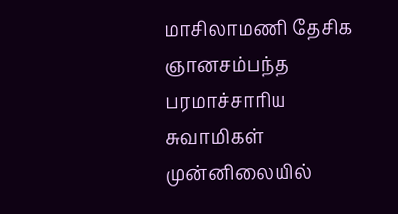மாசிலாமணி தேசிக ஞானசம்பந்த பரமாச்சாரிய சுவாமிகள் முன்னிலையில்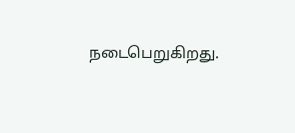நடைபெறுகிறது.